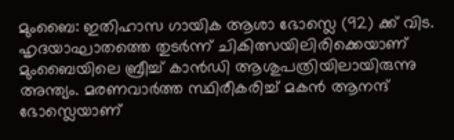മുംബൈ: ഇതിഹാസ ഗായിക ആശാ ഭോസ്ലെ (92) ക്ക് വിട. ഹൃദയാഘാതത്തെ തുടർന്ന് ചികിത്സയിലിരിക്കെയാണ് മുംബൈയിലെ ബ്രീച്ച് കാൻഡി ആശുപത്രിയിലായിരുന്നു അന്ത്യം. മരണവാർത്ത സ്ഥിരീകരിച്ച് മകൻ ആനന്ദ് ഭോസ്ലെയാണ്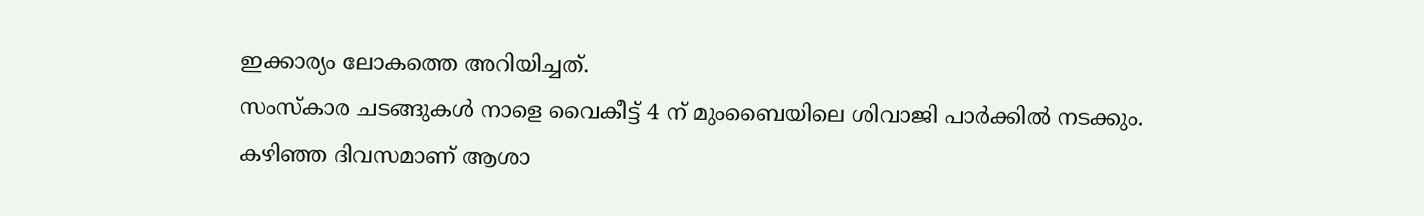ഇക്കാര്യം ലോകത്തെ അറിയിച്ചത്.
സംസ്കാര ചടങ്ങുകൾ നാളെ വൈകീട്ട് 4 ന് മുംബൈയിലെ ശിവാജി പാർക്കിൽ നടക്കും.
കഴിഞ്ഞ ദിവസമാണ് ആശാ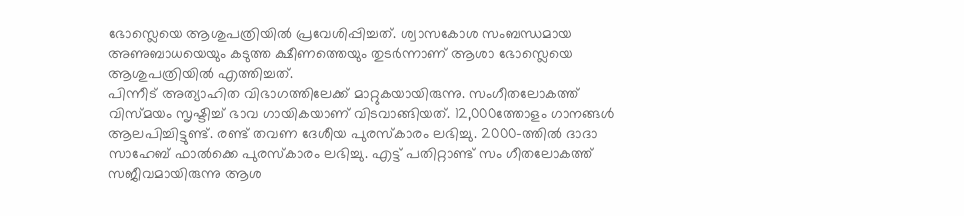ഭോസ്ലെയെ ആശുപത്രിയിൽ പ്രവേശിപ്പിച്ചത്. ശ്വാസകോശ സംബന്ധമായ അണുബാധയെയും കടുത്ത ക്ഷീണത്തെയും തുടർന്നാണ് ആശാ ഭോസ്ലെയെ ആശുപത്രിയിൽ എത്തിച്ചത്.
പിന്നീട് അത്യാഹിത വിഭാഗത്തിലേക്ക് മാറ്റുകയായിരുന്നു. സംഗീതലോകത്ത് വിസ്മയം സൃഷ്ടിച്ച് ഭാവ ഗായികയാണ് വിടവാങ്ങിയത്. 12,000ത്തോളം ഗാനങ്ങൾ ആലപിച്ചിട്ടുണ്ട്. രണ്ട് തവണ ദേശീയ പുരസ്കാരം ലഭിച്ചു. 2000-ത്തിൽ ദാദാ സാഹേബ് ഫാൽക്കെ പുരസ്കാരം ലഭിച്ചു. എട്ട് പതിറ്റാണ്ട് സം ഗീതലോകത്ത് സജീവമായിരുന്നു ആശ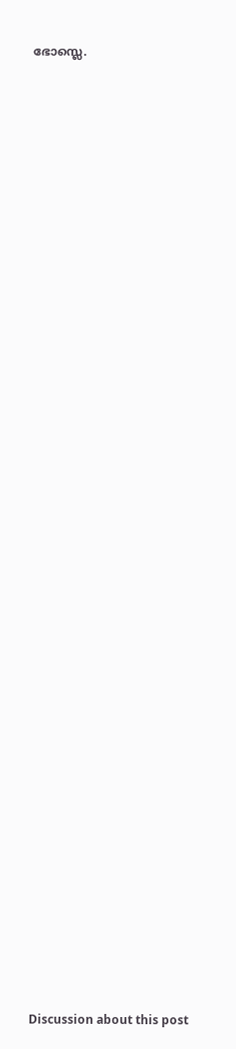ഭോസ്ലെ.







































Discussion about this post